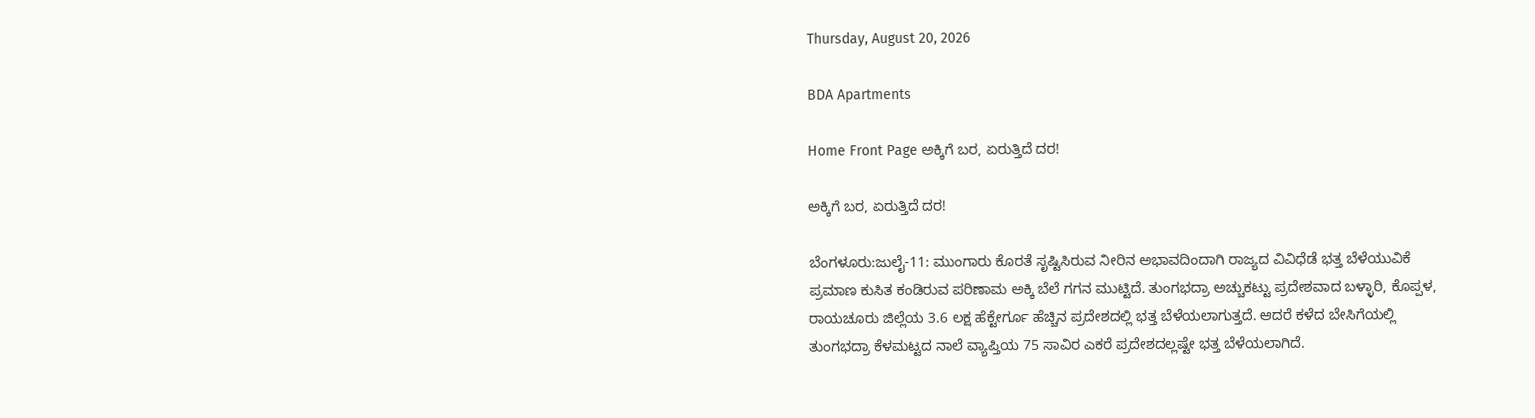Thursday, August 20, 2026

BDA Apartments

Home Front Page ಅಕ್ಕಿಗೆ ಬರ, ಏರುತ್ತಿದೆ ದರ!

ಅಕ್ಕಿಗೆ ಬರ, ಏರುತ್ತಿದೆ ದರ!

ಬೆಂಗಳೂರು:ಜುಲೈ-11: ಮುಂಗಾರು ಕೊರತೆ ಸೃಷ್ಟಿಸಿರುವ ನೀರಿನ ಅಭಾವದಿಂದಾಗಿ ರಾಜ್ಯದ ವಿವಿಧೆಡೆ ಭತ್ತ ಬೆಳೆಯುವಿಕೆ ಪ್ರಮಾಣ ಕುಸಿತ ಕಂಡಿರುವ ಪರಿಣಾಮ ಅಕ್ಕಿ ಬೆಲೆ ಗಗನ ಮುಟ್ಟಿದೆ. ತುಂಗಭದ್ರಾ ಅಚ್ಚುಕಟ್ಟು ಪ್ರದೇಶವಾದ ಬಳ್ಳಾರಿ, ಕೊಪ್ಪಳ, ರಾಯಚೂರು ಜಿಲ್ಲೆಯ 3.6 ಲಕ್ಷ ಹೆಕ್ಟೇರ್ಗೂ ಹೆಚ್ಚಿನ ಪ್ರದೇಶದಲ್ಲಿ ಭತ್ತ ಬೆಳೆಯಲಾಗುತ್ತದೆ. ಆದರೆ ಕಳೆದ ಬೇಸಿಗೆಯಲ್ಲಿ ತುಂಗಭದ್ರಾ ಕೆಳಮಟ್ಟದ ನಾಲೆ ವ್ಯಾಪ್ತಿಯ 75 ಸಾವಿರ ಎಕರೆ ಪ್ರದೇಶದಲ್ಲಷ್ಟೇ ಭತ್ತ ಬೆಳೆಯಲಾಗಿದೆ.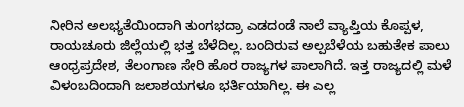ನೀರಿನ ಅಲಭ್ಯತೆಯಿಂದಾಗಿ ತುಂಗಭದ್ರಾ ಎಡದಂಡೆ ನಾಲೆ ವ್ಯಾಪ್ತಿಯ ಕೊಪ್ಪಳ, ರಾಯಚೂರು ಜಿಲ್ಲೆಯಲ್ಲಿ ಭತ್ತ ಬೆಳೆದಿಲ್ಲ. ಬಂದಿರುವ ಅಲ್ಪಬೆಳೆಯ ಬಹುತೇಕ ಪಾಲು ಆಂಧ್ರಪ್ರದೇಶ, ತೆಲಂಗಾಣ ಸೇರಿ ಹೊರ ರಾಜ್ಯಗಳ ಪಾಲಾಗಿದೆ. ಇತ್ತ ರಾಜ್ಯದಲ್ಲಿ ಮಳೆ ವಿಳಂಬದಿಂದಾಗಿ ಜಲಾಶಯಗಳೂ ಭರ್ತಿಯಾಗಿಲ್ಲ. ಈ ಎಲ್ಲ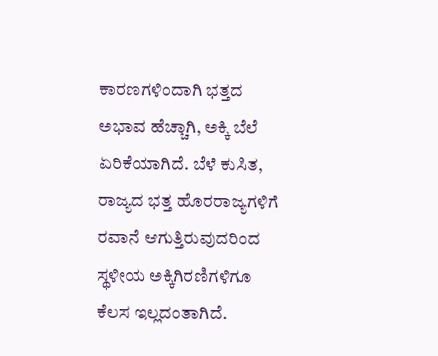ಕಾರಣಗಳಿಂದಾಗಿ ಭತ್ತದ ಅಭಾವ ಹೆಚ್ಚಾಗಿ, ಅಕ್ಕಿ ಬೆಲೆ ಏರಿಕೆಯಾಗಿದೆ. ಬೆಳೆ ಕುಸಿತ, ರಾಜ್ಯದ ಭತ್ತ ಹೊರರಾಜ್ಯಗಳಿಗೆ ರವಾನೆ ಆಗುತ್ತಿರುವುದರಿಂದ ಸ್ಥಳೀಯ ಅಕ್ಕಿಗಿರಣಿಗಳಿಗೂ ಕೆಲಸ ಇಲ್ಲದಂತಾಗಿದೆ.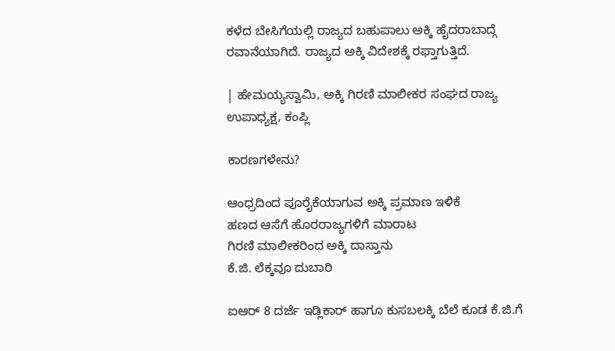ಕಳೆದ ಬೇಸಿಗೆಯಲ್ಲಿ ರಾಜ್ಯದ ಬಹುಪಾಲು ಅಕ್ಕಿ ಹೈದರಾಬಾದ್ಗೆ ರವಾನೆಯಾಗಿದೆ. ರಾಜ್ಯದ ಅಕ್ಕಿ ವಿದೇಶಕ್ಕೆ ರಫ್ತಾಗುತ್ತಿದೆ.

| ಹೇಮಯ್ಯಸ್ವಾಮಿ, ಅಕ್ಕಿ ಗಿರಣಿ ಮಾಲೀಕರ ಸಂಘದ ರಾಜ್ಯ ಉಪಾಧ್ಯಕ್ಷ, ಕಂಪ್ಲಿ

ಕಾರಣಗಳೇನು?

ಆಂಧ್ರದಿಂದ ಪೂರೈಕೆಯಾಗುವ ಅಕ್ಕಿ ಪ್ರಮಾಣ ಇಳಿಕೆ
ಹಣದ ಆಸೆಗೆ ಹೊರರಾಜ್ಯಗಳಿಗೆ ಮಾರಾಟ
ಗಿರಣಿ ಮಾಲೀಕರಿಂದ ಅಕ್ಕಿ ದಾಸ್ತಾನು
ಕೆ.ಜಿ. ಲೆಕ್ಕವೂ ದುಬಾರಿ

ಐಆರ್ 8 ದರ್ಜೆ ಇಡ್ಲಿಕಾರ್ ಹಾಗೂ ಕುಸಬಲಕ್ಕಿ ಬೆಲೆ ಕೂಡ ಕೆ.ಜಿ.ಗೆ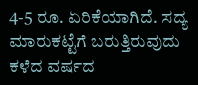4-5 ರೂ. ಏರಿಕೆಯಾಗಿದೆ. ಸದ್ಯ ಮಾರುಕಟ್ಟೆಗೆ ಬರುತ್ತಿರುವುದು ಕಳೆದ ವರ್ಷದ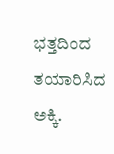ಭತ್ತದಿಂದ ತಯಾರಿಸಿದ ಅಕ್ಕಿ.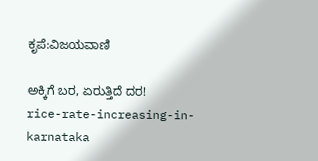ಕೃಪೆ:ವಿಜಯವಾಣಿ

ಅಕ್ಕಿಗೆ ಬರ, ಏರುತ್ತಿದೆ ದರ!
rice-rate-increasing-in-karnataka